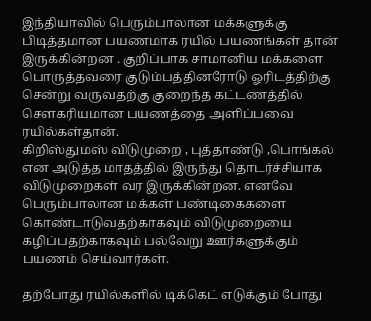இந்தியாவில் பெரும்பாலான மக்களுக்கு பிடித்தமான பயணமாக ரயில் பயணங்கள் தான் இருக்கின்றன . குறிப்பாக சாமானிய மக்களை பொருத்தவரை குடும்பத்தினரோடு ஓரிடத்திற்கு சென்று வருவதற்கு குறைந்த கட்டணத்தில் சௌகரியமான பயணத்தை அளிப்பவை ரயில்கள்தான்.
கிறிஸ்துமஸ் விடுமுறை , புத்தாண்டு ,பொங்கல் என அடுத்த மாதத்தில் இருந்து தொடர்ச்சியாக விடுமுறைகள் வர இருக்கின்றன. எனவே பெரும்பாலான மக்கள் பண்டிகைகளை கொண்டாடுவதற்காகவும் விடுமுறையை கழிப்பதற்காகவும் பல்வேறு ஊர்களுக்கும் பயணம் செய்வார்கள்.

தற்போது ரயில்களில் டிக்கெட் எடுக்கும் போது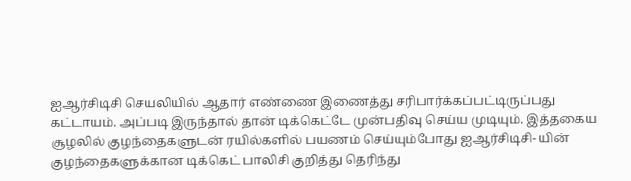ஐஆர்சிடிசி செயலியில் ஆதார் எண்ணை இணைத்து சரிபார்க்கப்பட்டிருப்பது கட்டாயம். அப்படி இருந்தால் தான் டிக்கெட்டே முன்பதிவு செய்ய முடியும். இத்தகைய சூழலில் குழந்தைகளுடன் ரயில்களில் பயணம் செய்யும்போது ஐஆர்சிடிசி- யின் குழந்தைகளுக்கான டிக்கெட் பாலிசி குறித்து தெரிந்து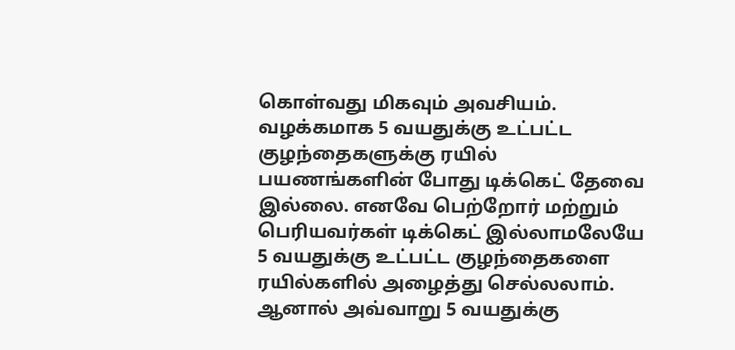கொள்வது மிகவும் அவசியம்.
வழக்கமாக 5 வயதுக்கு உட்பட்ட குழந்தைகளுக்கு ரயில் பயணங்களின் போது டிக்கெட் தேவை இல்லை. எனவே பெற்றோர் மற்றும் பெரியவர்கள் டிக்கெட் இல்லாமலேயே 5 வயதுக்கு உட்பட்ட குழந்தைகளை ரயில்களில் அழைத்து செல்லலாம். ஆனால் அவ்வாறு 5 வயதுக்கு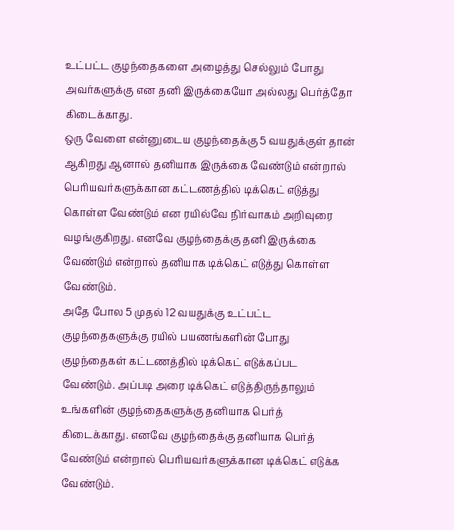உட்பட்ட குழந்தைகளை அழைத்து செல்லும் போது அவர்களுக்கு என தனி இருக்கையோ அல்லது பெர்த்தோ கிடைக்காது.
ஒரு வேளை என்னுடைய குழந்தைக்கு 5 வயதுக்குள் தான் ஆகிறது ஆனால் தனியாக இருக்கை வேண்டும் என்றால் பெரியவர்களுக்கான கட்டணத்தில் டிக்கெட் எடுத்து கொள்ள வேண்டும் என ரயில்வே நிர்வாகம் அறிவுரை வழங்குகிறது. எனவே குழந்தைக்கு தனி இருக்கை வேண்டும் என்றால் தனியாக டிக்கெட் எடுத்து கொள்ள வேண்டும்.
அதே போல 5 முதல் 12 வயதுக்கு உட்பட்ட குழந்தைகளுக்கு ரயில் பயணங்களின் போது குழந்தைகள் கட்டணத்தில் டிக்கெட் எடுக்கப்பட வேண்டும். அப்படி அரை டிக்கெட் எடுத்திருந்தாலும் உங்களின் குழந்தைகளுக்கு தனியாக பெர்த் கிடைக்காது. எனவே குழந்தைக்கு தனியாக பெர்த் வேண்டும் என்றால் பெரியவர்களுக்கான டிக்கெட் எடுக்க வேண்டும்.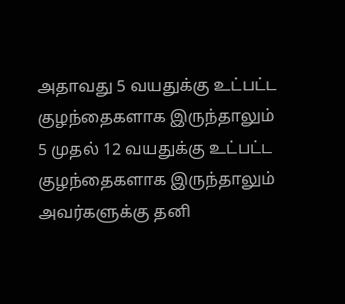அதாவது 5 வயதுக்கு உட்பட்ட குழந்தைகளாக இருந்தாலும் 5 முதல் 12 வயதுக்கு உட்பட்ட குழந்தைகளாக இருந்தாலும் அவர்களுக்கு தனி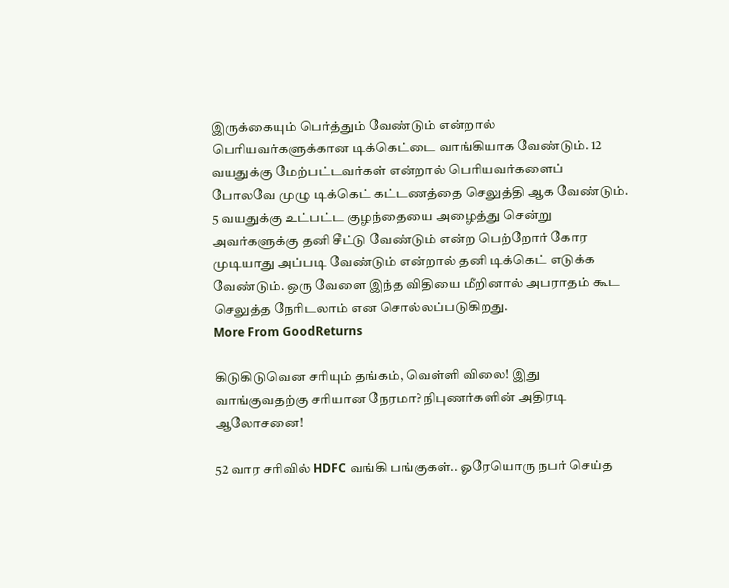இருக்கையும் பெர்த்தும் வேண்டும் என்றால் பெரியவர்களுக்கான டிக்கெட்டை வாங்கியாக வேண்டும். 12 வயதுக்கு மேற்பட்டவர்கள் என்றால் பெரியவர்களைப் போலவே முழு டிக்கெட் கட்டணத்தை செலுத்தி ஆக வேண்டும்.
5 வயதுக்கு உட்பட்ட குழந்தையை அழைத்து சென்று அவர்களுக்கு தனி சீட்டு வேண்டும் என்ற பெற்றோர் கோர முடியாது அப்படி வேண்டும் என்றால் தனி டிக்கெட் எடுக்க வேண்டும். ஒரு வேளை இந்த விதியை மீறினால் அபராதம் கூட செலுத்த நேரிடலாம் என சொல்லப்படுகிறது.
More From GoodReturns

கிடுகிடுவென சரியும் தங்கம், வெள்ளி விலை! இது வாங்குவதற்கு சரியான நேரமா? நிபுணர்களின் அதிரடி ஆலோசனை!

52 வார சரிவில் HDFC வங்கி பங்குகள்.. ஓரேயொரு நபர் செய்த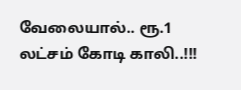வேலையால்.. ரூ.1 லட்சம் கோடி காலி..!!!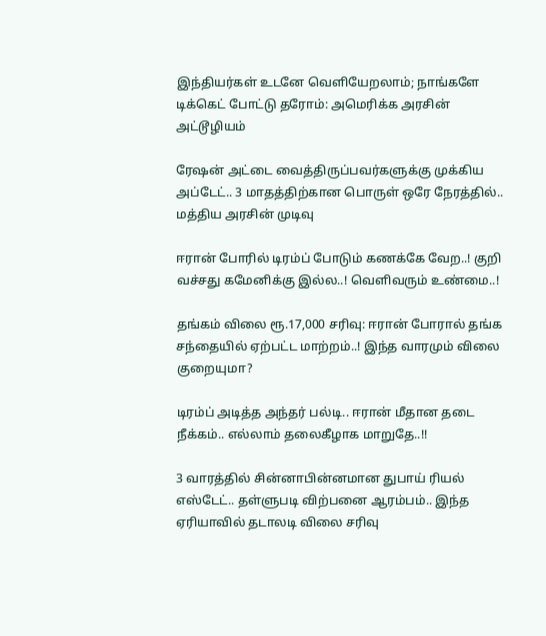இந்தியர்கள் உடனே வெளியேறலாம்; நாங்களே டிக்கெட் போட்டு தரோம்: அமெரிக்க அரசின் அட்டூழியம்

ரேஷன் அட்டை வைத்திருப்பவர்களுக்கு முக்கிய அப்டேட்.. 3 மாதத்திற்கான பொருள் ஒரே நேரத்தில்.. மத்திய அரசின் முடிவு

ஈரான் போரில் டிரம்ப் போடும் கணக்கே வேற..! குறி வச்சது கமேனிக்கு இல்ல..! வெளிவரும் உண்மை..!

தங்கம் விலை ரூ.17,000 சரிவு: ஈரான் போரால் தங்க சந்தையில் ஏற்பட்ட மாற்றம்..! இந்த வாரமும் விலை குறையுமா?

டிரம்ப் அடித்த அந்தர் பல்டி.. ஈரான் மீதான தடை நீக்கம்.. எல்லாம் தலைகீழாக மாறுதே..!!

3 வாரத்தில் சின்னாபின்னமான துபாய் ரியல் எஸ்டேட்.. தள்ளுபடி விற்பனை ஆரம்பம்.. இந்த ஏரியாவில் தடாலடி விலை சரிவு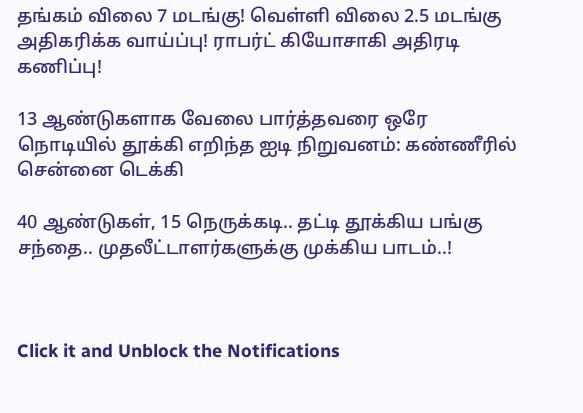தங்கம் விலை 7 மடங்கு! வெள்ளி விலை 2.5 மடங்கு அதிகரிக்க வாய்ப்பு! ராபர்ட் கியோசாகி அதிரடி கணிப்பு!

13 ஆண்டுகளாக வேலை பார்த்தவரை ஒரே நொடியில் தூக்கி எறிந்த ஐடி நிறுவனம்: கண்ணீரில் சென்னை டெக்கி

40 ஆண்டுகள், 15 நெருக்கடி.. தட்டி தூக்கிய பங்கு சந்தை.. முதலீட்டாளர்களுக்கு முக்கிய பாடம்..!



Click it and Unblock the Notifications